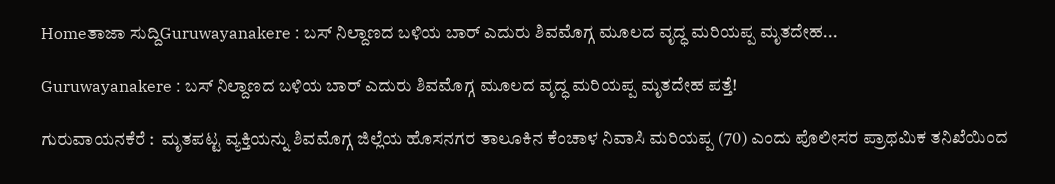Homeತಾಜಾ ಸುದ್ದಿGuruwayanakere : ಬಸ್ ನಿಲ್ದಾಣದ ಬಳಿಯ ಬಾರ್ ಎದುರು ಶಿವಮೊಗ್ಗ ಮೂಲದ ವೃದ್ಧ ಮರಿಯಪ್ಪ ಮೃತದೇಹ...

Guruwayanakere : ಬಸ್ ನಿಲ್ದಾಣದ ಬಳಿಯ ಬಾರ್ ಎದುರು ಶಿವಮೊಗ್ಗ ಮೂಲದ ವೃದ್ಧ ಮರಿಯಪ್ಪ ಮೃತದೇಹ ಪತ್ತೆ!

ಗುರುವಾಯನಕೆರೆ :  ಮೃತಪಟ್ಟ ವ್ಯಕ್ತಿಯನ್ನು ಶಿವಮೊಗ್ಗ ಜಿಲ್ಲೆಯ ಹೊಸನಗರ ತಾಲೂಕಿನ ಕೆಂಚಾಳ ನಿವಾಸಿ ಮರಿಯಪ್ಪ (70) ಎಂದು ಪೊಲೀಸರ ಪ್ರಾಥಮಿಕ ತನಿಖೆಯಿಂದ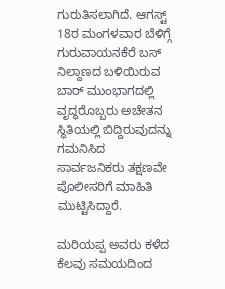ಗುರುತಿಸಲಾಗಿದೆ. ಆಗಸ್ಟ್ 18ರ ಮಂಗಳವಾರ ಬೆಳಿಗ್ಗೆ ಗುರುವಾಯನಕೆರೆ ಬಸ್ ನಿಲ್ದಾಣದ ಬಳಿಯಿರುವ ಬಾರ್ ಮುಂಭಾಗದಲ್ಲಿ ವೃದ್ಧರೊಬ್ಬರು ಅಚೇತನ ಸ್ಥಿತಿಯಲ್ಲಿ ಬಿದ್ದಿರುವುದನ್ನು ಗಮನಿಸಿದ ಸಾರ್ವಜನಿಕರು ತಕ್ಷಣವೇ ಪೊಲೀಸರಿಗೆ ಮಾಹಿತಿ ಮುಟ್ಟಿಸಿದ್ದಾರೆ.

ಮರಿಯಪ್ಪ ಅವರು ಕಳೆದ ಕೆಲವು ಸಮಯದಿಂದ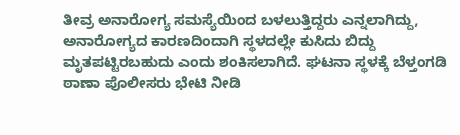ತೀವ್ರ ಅನಾರೋಗ್ಯ ಸಮಸ್ಯೆಯಿಂದ ಬಳಲುತ್ತಿದ್ದರು ಎನ್ನಲಾಗಿದ್ದು, ಅನಾರೋಗ್ಯದ ಕಾರಣದಿಂದಾಗಿ ಸ್ಥಳದಲ್ಲೇ ಕುಸಿದು ಬಿದ್ದು ಮೃತಪಟ್ಟಿರಬಹುದು ಎಂದು ಶಂಕಿಸಲಾಗಿದೆ. ಘಟನಾ ಸ್ಥಳಕ್ಕೆ ಬೆಳ್ತಂಗಡಿ ಠಾಣಾ ಪೊಲೀಸರು ಭೇಟಿ ನೀಡಿ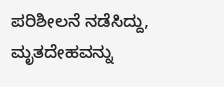ಪರಿಶೀಲನೆ ನಡೆಸಿದ್ದು, ಮೃತದೇಹವನ್ನು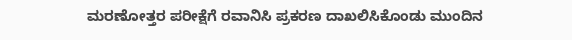ಮರಣೋತ್ತರ ಪರೀಕ್ಷೆಗೆ ರವಾನಿಸಿ ಪ್ರಕರಣ ದಾಖಲಿಸಿಕೊಂಡು ಮುಂದಿನ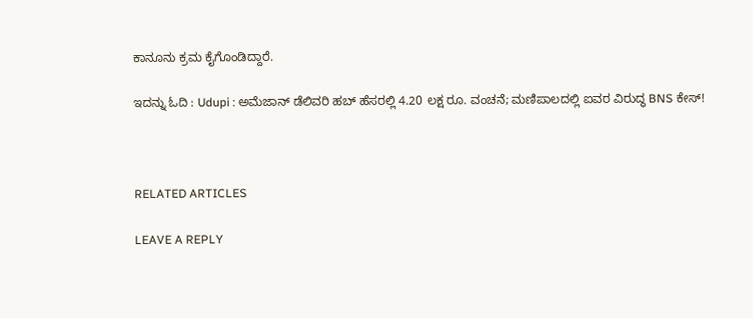ಕಾನೂನು ಕ್ರಮ ಕೈಗೊಂಡಿದ್ದಾರೆ.

ಇದನ್ನು ಓದಿ : Udupi : ಅಮೆಜಾನ್ ಡೆಲಿವರಿ ಹಬ್ ಹೆಸರಲ್ಲಿ 4.20 ಲಕ್ಷ ರೂ. ವಂಚನೆ; ಮಣಿಪಾಲದಲ್ಲಿ ಐವರ ವಿರುದ್ಧ BNS ಕೇಸ್!



RELATED ARTICLES

LEAVE A REPLY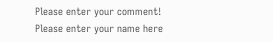Please enter your comment!
Please enter your name here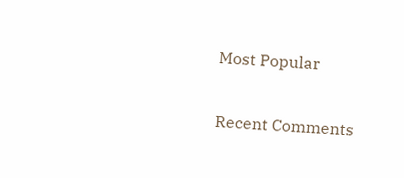Most Popular

Recent Comments